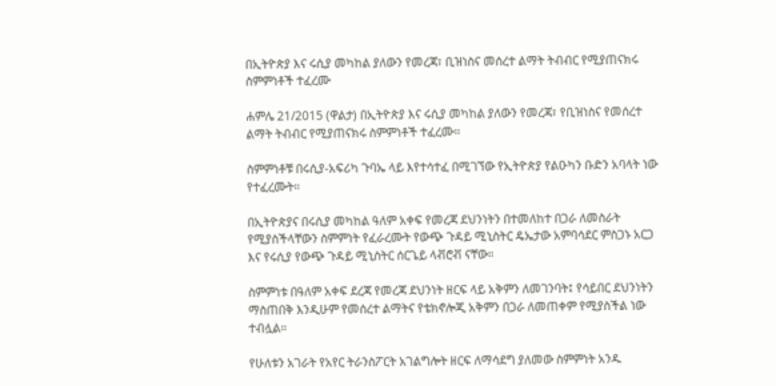በኢትዮጵያ እና ሩሲያ መካከል ያለውን የመረጃ፣ ቢዝነስና መሰረተ ልማት ትብብር የሚያጠናክሩ ስምምነቶች ተፈረሙ

ሐምሌ 21/2015 (ዋልታ) በኢትዮጵያ እና ሩሲያ መካከል ያለውን የመረጃ፣ የቢዝነስና የመሰረተ ልማት ትብብር የሚያጠናክሩ ስምምነቶች ተፈረሙ።

ስምምነቶቹ በሩሲያ-አፍሪካ ጉባኤ ላይ እየተሳተፈ በሚገኘው የኢትዮጵያ የልዑካን ቡድን አባላት ነው የተፈረሙት።

በኢትዮጵያና በሩሲያ መካከል ዓለም አቀፍ የመረጃ ደህንነትን በተመለከተ በጋራ ለመስራት የሚያስችላቸውን ስምምነት የፈራረሙት የውጭ ጉዳይ ሚኒስትር ዴኤታው አምባሳደር ምስጋኑ አርጋ እና የሩሲያ የውጭ ጉዳይ ሚኒስትር ሰርጌይ ላቭሮቭ ናቸው።

ስምምነቱ በዓለም አቀፍ ደረጃ የመረጃ ደህንነት ዘርፍ ላይ አቅምን ለመገንባት፤ የሳይበር ደህንነትን ማስጠበቅ እንዲሁም የመሰረተ ልማትና የቴክኖሎጂ አቅምን በጋራ ለመጠቀም የሚያስችል ነው ተብሏል።

የሁለቱን አገራት የአየር ትራንስፖርት አገልግሎት ዘርፍ ለማሳደግ ያለመው ስምምነት አንዱ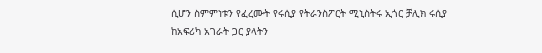ሲሆን ስምምነቱን የፈረሙት የሩሲያ የትራንስፖርት ሚኒስትሩ ኢጎር ቻሊክ ሩሲያ ከአፍሪካ አገራት ጋር ያላትን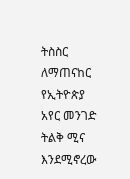ትስስር ለማጠናከር የኢትዮጵያ አየር መንገድ ትልቅ ሚና እንደሚኖረው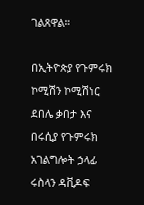ገልጸዋል።

በኢትዮጵያ የጉምሩክ ኮሚሽን ኮሚሽነር ደበሌ ቃበታ እና በሩሲያ የጉምሩክ አገልግሎት ኃላፊ ሩስላን ዳቪዶፍ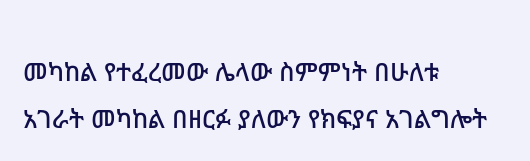መካከል የተፈረመው ሌላው ስምምነት በሁለቱ አገራት መካከል በዘርፉ ያለውን የክፍያና አገልግሎት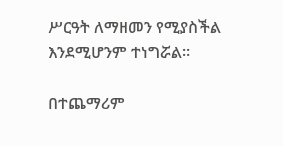ሥርዓት ለማዘመን የሚያስችል እንደሚሆንም ተነግሯል።

በተጨማሪም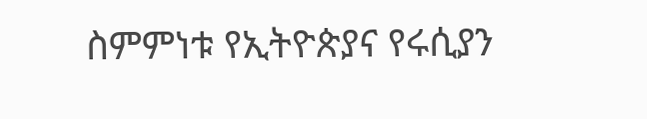ስምምነቱ የኢትዮጵያና የሩሲያን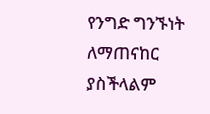የንግድ ግንኙነት ለማጠናከር ያስችላልም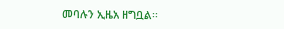መባሉን ኢዜአ ዘግቧል፡፡